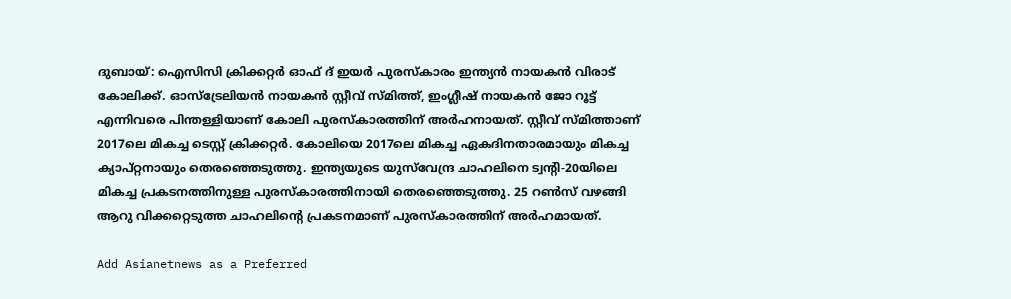ദുബായ്: ഐസിസി ക്രിക്കറ്റര്‍ ഓഫ് ദ് ഇയര്‍ പുരസ്കാരം ഇന്ത്യന്‍ നായകന്‍ വിരാട് കോലിക്ക്. ഓസ്ട്രേലിയന്‍ നായകന്‍ സ്റ്റീവ് സ്മിത്ത്, ഇംഗ്ലീഷ് നായകന്‍ ജോ റൂട്ട് എന്നിവരെ പിന്തള്ളിയാണ് കോലി പുരസ്കാരത്തിന് അര്‍ഹനായത്. സ്റ്റീവ് സ്മിത്താണ് 2017ലെ മികച്ച ടെസ്റ്റ് ക്രിക്കറ്റര്‍. കോലിയെ 2017ലെ മികച്ച ഏകദിനതാരമായും മികച്ച ക്യാപ്റ്റനായും തെരഞ്ഞെടുത്തു. ഇന്ത്യയുടെ യുസ്‌വേന്ദ്ര ചാഹലിനെ ട്വന്റി-20യിലെ മികച്ച പ്രകടനത്തിനുള്ള പുരസ്കാരത്തിനായി തെരഞ്ഞെടുത്തു. 25 റണ്‍സ് വഴങ്ങി ആറു വിക്കറ്റെടുത്ത ചാഹലിന്റെ പ്രകടനമാണ് പുരസ്കാരത്തിന് അര്‍ഹമായത്.

Add Asianetnews as a Preferred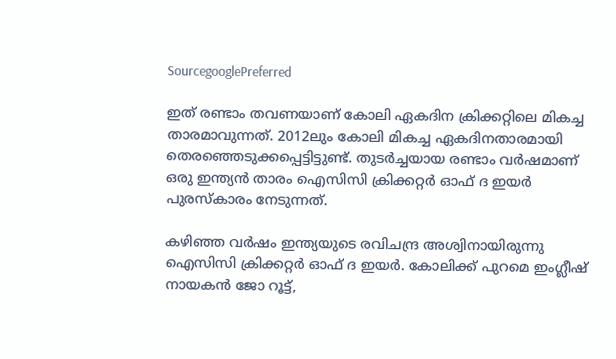SourcegooglePreferred

ഇത് രണ്ടാം തവണയാണ് കോലി ഏകദിന ക്രിക്കറ്റിലെ മികച്ച താരമാവുന്നത്. 2012ലും കോലി മികച്ച ഏകദിനതാരമായി തെരഞ്ഞെടുക്കപ്പെട്ടിട്ടുണ്ട്. തുടര്‍ച്ചയായ രണ്ടാം വര്‍ഷമാണ് ഒരു ഇന്ത്യന്‍ താരം ഐസിസി ക്രിക്കറ്റര്‍ ഓഫ് ദ ഇയര്‍ പുരസ്കാരം നേടുന്നത്.

കഴിഞ്ഞ വര്‍ഷം ഇന്ത്യയുടെ രവിചന്ദ്ര അശ്വിനായിരുന്നു ഐസിസി ക്രിക്കറ്റര്‍ ഓഫ് ദ ഇയര്‍. കോലിക്ക് പുറമെ ഇംഗ്ലീഷ് നായകന്‍ ജോ റൂട്ട്,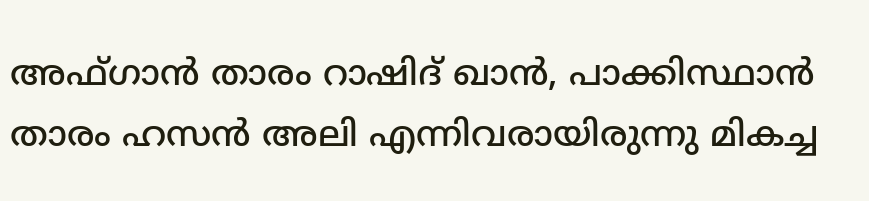അഫ്ഗാന്‍ താരം റാഷിദ് ഖാന്‍, പാക്കിസ്ഥാന്‍ താരം ഹസന്‍ അലി എന്നിവരായിരുന്നു മികച്ച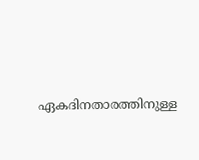ഏകദിനതാരത്തിനുള്ള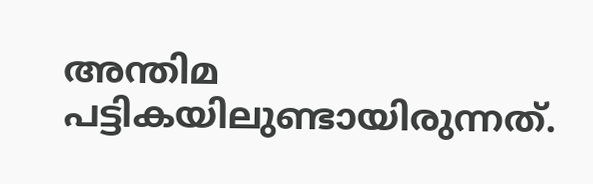അന്തിമ പട്ടികയിലുണ്ടായിരുന്നത്.